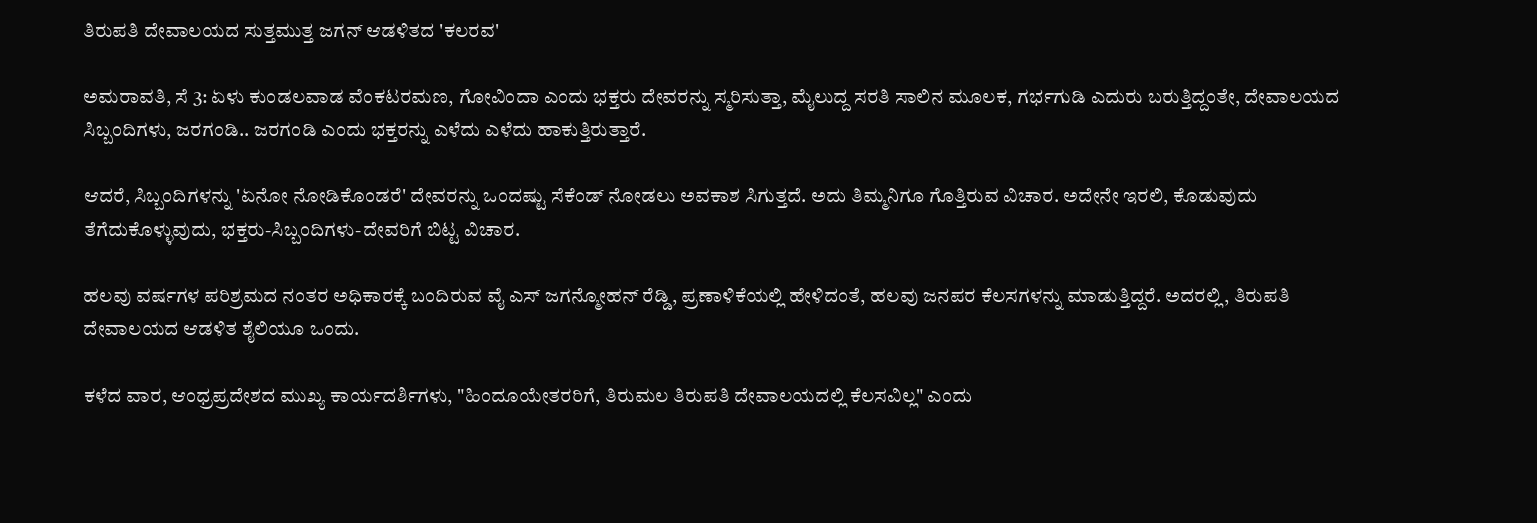ತಿರುಪತಿ ದೇವಾಲಯದ ಸುತ್ತಮುತ್ತ ಜಗನ್ ಆಡಳಿತದ 'ಕಲರವ'

ಅಮರಾವತಿ, ಸೆ 3: ಏಳು ಕುಂಡಲವಾಡ ವೆಂಕಟರಮಣ, ಗೋವಿಂದಾ ಎಂದು ಭಕ್ತರು ದೇವರನ್ನು ಸ್ಮರಿಸುತ್ತಾ, ಮೈಲುದ್ದ ಸರತಿ ಸಾಲಿನ ಮೂಲಕ, ಗರ್ಭಗುಡಿ ಎದುರು ಬರುತ್ತಿದ್ದಂತೇ, ದೇವಾಲಯದ ಸಿಬ್ಬಂದಿಗಳು, ಜರಗಂಡಿ.. ಜರಗಂಡಿ ಎಂದು ಭಕ್ತರನ್ನು ಎಳೆದು ಎಳೆದು ಹಾಕುತ್ತಿರುತ್ತಾರೆ.

ಆದರೆ, ಸಿಬ್ಬಂದಿಗಳನ್ನು 'ಏನೋ ನೋಡಿಕೊಂಡರೆ' ದೇವರನ್ನು ಒಂದಷ್ಟು ಸೆಕೆಂಡ್ ನೋಡಲು ಅವಕಾಶ ಸಿಗುತ್ತದೆ. ಅದು ತಿಮ್ಮನಿಗೂ ಗೊತ್ತಿರುವ ವಿಚಾರ. ಅದೇನೇ ಇರಲಿ, ಕೊಡುವುದು ತೆಗೆದುಕೊಳ್ಳುವುದು, ಭಕ್ತರು-ಸಿಬ್ಬಂದಿಗಳು-ದೇವರಿಗೆ ಬಿಟ್ಟ ವಿಚಾರ.

ಹಲವು ವರ್ಷಗಳ ಪರಿಶ್ರಮದ ನಂತರ ಅಧಿಕಾರಕ್ಕೆ ಬಂದಿರುವ ವೈ ಎಸ್ ಜಗನ್ಮೋಹನ್ ರೆಡ್ಡಿ, ಪ್ರಣಾಳಿಕೆಯಲ್ಲಿ ಹೇಳಿದಂತೆ, ಹಲವು ಜನಪರ ಕೆಲಸಗಳನ್ನು ಮಾಡುತ್ತಿದ್ದರೆ. ಅದರಲ್ಲಿ, ತಿರುಪತಿ ದೇವಾಲಯದ ಆಡಳಿತ ಶೈಲಿಯೂ ಒಂದು.

ಕಳೆದ ವಾರ, ಆಂಧ್ರಪ್ರದೇಶದ ಮುಖ್ಯ ಕಾರ್ಯದರ್ಶಿಗಳು, "ಹಿಂದೂಯೇತರರಿಗೆ, ತಿರುಮಲ ತಿರುಪತಿ ದೇವಾಲಯದಲ್ಲಿ ಕೆಲಸವಿಲ್ಲ" ಎಂದು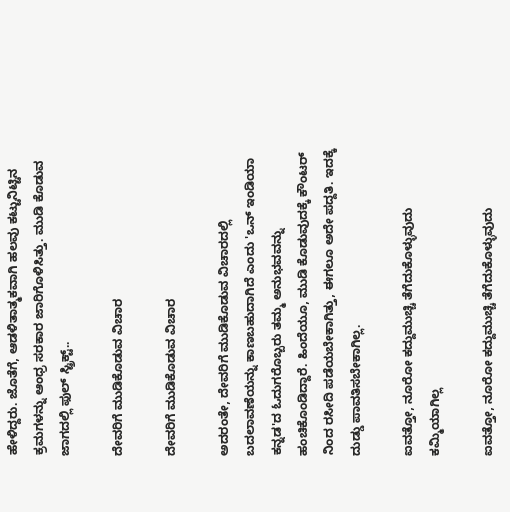ಹೇಳಿದ್ದರು. ಜೊತೆಗೆ, ಆಡಳಿತಾತ್ಮಕವಾಗಿ ಹಲವು ಕಟ್ಟುನಿಟ್ಟಿನ ಕ್ರಮಗಳನ್ನು ಆಂಧ್ರ ಸರಕಾರ ಜಾರಿಗೊಳಿಸಿತ್ತು. ಮುಡಿ ಕೊಡುವ ಜಾಗದಲ್ಲಿ ಫುಲ್ ಸ್ಟ್ರಿಕ್ಟ್..

ದೇವರಿಗೆ ಮುಡಿಕೊಡುವ ವಿಚಾರ

ದೇವರಿಗೆ ಮುಡಿಕೊಡುವ ವಿಚಾರ

ಅದರಂತೇ, ದೇವರಿಗೆ ಮುಡಿಕೊಡುವ ವಿಚಾರದಲ್ಲಿ ಬದಲಾವಣೆಯನ್ನು ಕಾಣಬಹುದಾಗಿದೆ ಎಂದು 'ಒನ್ ಇಂಡಿಯಾ ಕನ್ನಡ'ದ ಓದುಗರೊಬ್ಬರು ತಮ್ಮ ಅನುಭವವನ್ನು ಹಂಚಿಕೊಂಡಿದ್ದಾರೆ. ಹಿಂದೆಯೂ, ಮುಡಿ ಕೊಡುವುದಕ್ಕೆ ಕೌಂಟರ್ ನಿಂದ ರಸೀದಿ ಪಡೆಯಬೇಕಾಗಿತ್ತು, ಈಗಲೂ ಅದೇ ಪದ್ದತಿ. ಇದಕ್ಕೆ ದುಡ್ಡು ಪಾವತಿಸಬೇಕಾಗಿಲ್ಲ.

ಐವತ್ತೋ, ನೂರೋ ಕದ್ದುಮುಚ್ಚಿ ತೆಗೆದುಕೊಳ್ಳುವುದು ಕಮ್ಮಿಯಾಗಿಲ್ಲ

ಐವತ್ತೋ, ನೂರೋ ಕದ್ದುಮುಚ್ಚಿ ತೆಗೆದುಕೊಳ್ಳುವುದು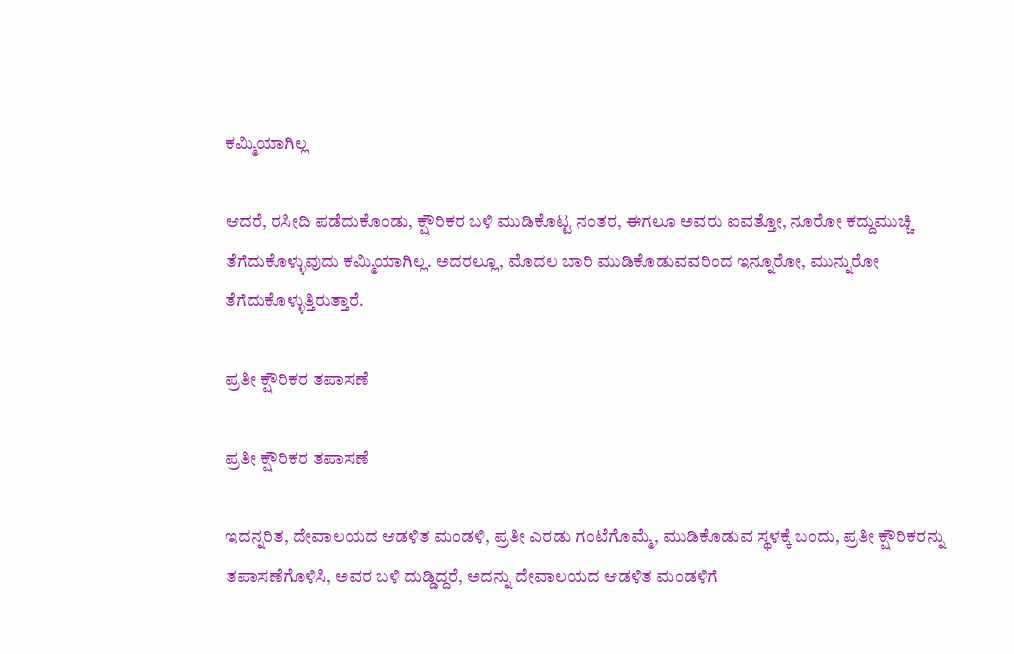ಕಮ್ಮಿಯಾಗಿಲ್ಲ

ಆದರೆ, ರಸೀದಿ ಪಡೆದುಕೊಂಡು, ಕ್ಷೌರಿಕರ ಬಳಿ ಮುಡಿಕೊಟ್ಟ ನಂತರ, ಈಗಲೂ ಅವರು ಐವತ್ತೋ, ನೂರೋ ಕದ್ದುಮುಚ್ಚಿ ತೆಗೆದುಕೊಳ್ಳುವುದು ಕಮ್ಮಿಯಾಗಿಲ್ಲ. ಅದರಲ್ಲೂ, ಮೊದಲ ಬಾರಿ ಮುಡಿಕೊಡುವವರಿಂದ ಇನ್ನೂರೋ, ಮುನ್ನುರೋ ತೆಗೆದುಕೊಳ್ಳುತ್ತಿರುತ್ತಾರೆ.

ಪ್ರತೀ ಕ್ಷೌರಿಕರ ತಪಾಸಣೆ

ಪ್ರತೀ ಕ್ಷೌರಿಕರ ತಪಾಸಣೆ

ಇದನ್ನರಿತ, ದೇವಾಲಯದ ಆಡಳಿತ ಮಂಡಳಿ, ಪ್ರತೀ ಎರಡು ಗಂಟೆಗೊಮ್ಮೆ, ಮುಡಿಕೊಡುವ ಸ್ಥಳಕ್ಕೆ ಬಂದು, ಪ್ರತೀ ಕ್ಷೌರಿಕರನ್ನು ತಪಾಸಣೆಗೊಳಿಸಿ, ಅವರ ಬಳಿ ದುಡ್ಡಿದ್ದರೆ, ಅದನ್ನು ದೇವಾಲಯದ ಆಡಳಿತ ಮಂಡಳಿಗೆ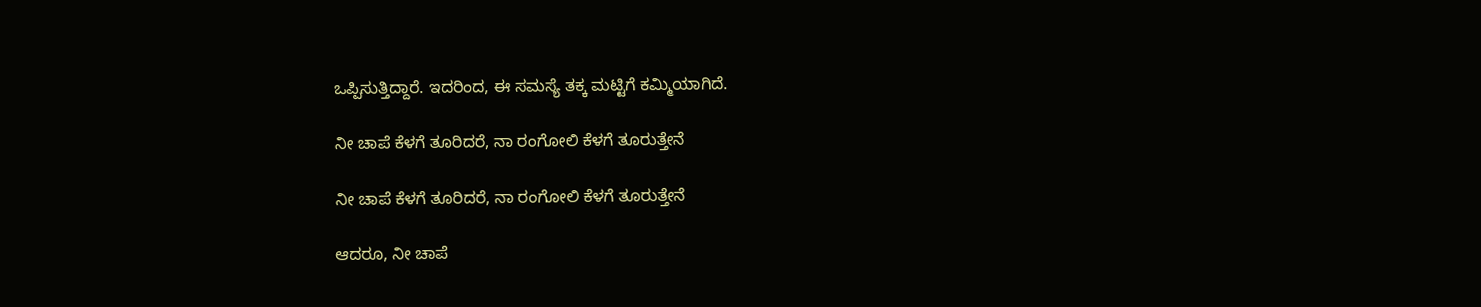ಒಪ್ಪಿಸುತ್ತಿದ್ದಾರೆ. ಇದರಿಂದ, ಈ ಸಮಸ್ಯೆ ತಕ್ಕ ಮಟ್ಟಿಗೆ ಕಮ್ಮಿಯಾಗಿದೆ.

ನೀ ಚಾಪೆ ಕೆಳಗೆ ತೂರಿದರೆ, ನಾ ರಂಗೋಲಿ ಕೆಳಗೆ ತೂರುತ್ತೇನೆ

ನೀ ಚಾಪೆ ಕೆಳಗೆ ತೂರಿದರೆ, ನಾ ರಂಗೋಲಿ ಕೆಳಗೆ ತೂರುತ್ತೇನೆ

ಆದರೂ, ನೀ ಚಾಪೆ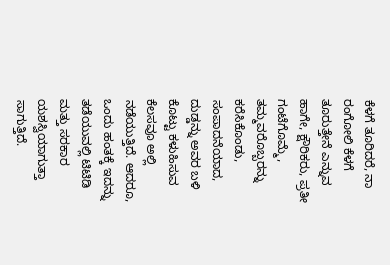ಕೆಳಗೆ ತೂರಿದರೆ, ನಾ ರಂಗೋಲಿ ಕೆಳಗೆ ತೂರುತ್ತೇನೆ ಎನ್ನುವ ಹಾಗೇ, ಕ್ಷೌರಿಕರು, ಪ್ರತೀ ಗಂಟೆಗೊಮ್ಮೆ, ತಮ್ಮವರೊಬ್ಬರನ್ನು ಕರೆಸಿಕೊಂಡು, ಸಂಪಾದನೆಯಾದ, ದುಡ್ಡನ್ನು ಅವರ ಬಳಿ ಕೊಟ್ಟು ಕಳುಹಿಸುವ ಕೆಲಸವೂ ಅಲ್ಲಿ ನಡೆಯುತ್ತಿದೆ. ಆದರೂ, ಒಂದು ಹಂತಕ್ಕೆ ಇದನ್ನು ತಡೆಯುವಲ್ಲಿ ಟಿಟಿಡಿ ಮತ್ತು ಸರಕಾರ ಯಶಸ್ವಿಯಾಗುತ್ತಾ ಸಾಗುತ್ತಿದೆ.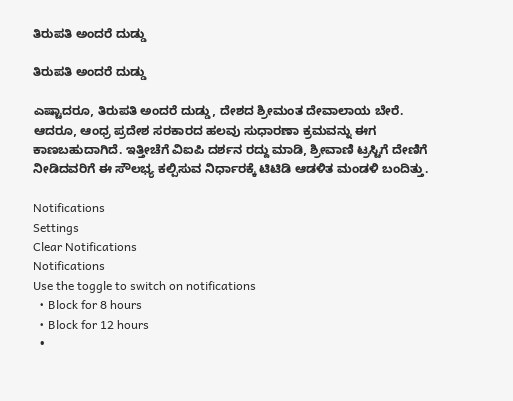ತಿರುಪತಿ ಅಂದರೆ ದುಡ್ಡು

ತಿರುಪತಿ ಅಂದರೆ ದುಡ್ಡು

ಎಷ್ಟಾದರೂ, ತಿರುಪತಿ ಅಂದರೆ ದುಡ್ಡು, ದೇಶದ ಶ್ರೀಮಂತ ದೇವಾಲಾಯ ಬೇರೆ. ಆದರೂ, ಆಂಧ್ರ ಪ್ರದೇಶ ಸರಕಾರದ ಹಲವು ಸುಧಾರಣಾ ಕ್ರಮವನ್ನು ಈಗ ಕಾಣಬಹುದಾಗಿದೆ. ಇತ್ತೀಚೆಗೆ ವಿಐಪಿ ದರ್ಶನ ರದ್ದು ಮಾಡಿ, ಶ್ರೀವಾಣಿ ಟ್ರಸ್ಟಿಗೆ ದೇಣಿಗೆ ನೀಡಿದವರಿಗೆ ಈ ಸೌಲಭ್ಯ ಕಲ್ಪಿಸುವ ನಿರ್ಧಾರಕ್ಕೆ ಟಿಟಿಡಿ ಆಡಳಿತ ಮಂಡಳಿ ಬಂದಿತ್ತು.

Notifications
Settings
Clear Notifications
Notifications
Use the toggle to switch on notifications
  • Block for 8 hours
  • Block for 12 hours
  •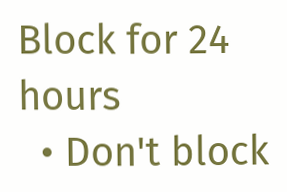Block for 24 hours
  • Don't block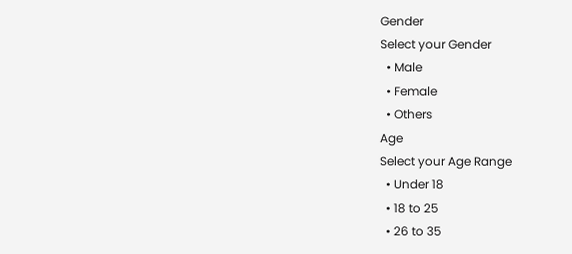Gender
Select your Gender
  • Male
  • Female
  • Others
Age
Select your Age Range
  • Under 18
  • 18 to 25
  • 26 to 35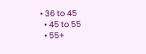• 36 to 45
  • 45 to 55
  • 55+